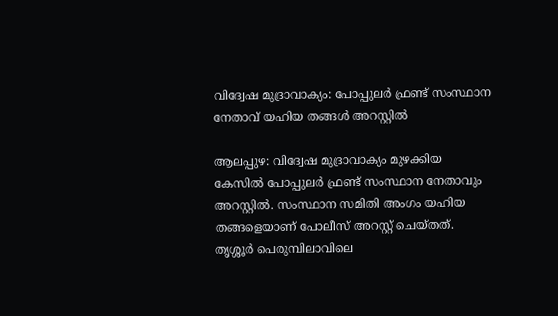വിദ്വേഷ മുദ്രാവാക്യം: പോപ്പുലർ ഫ്രണ്ട് സംസ്ഥാന നേതാവ് യഹിയ തങ്ങൾ അറസ്റ്റിൽ

ആലപ്പുഴ: വിദ്വേഷ മുദ്രാവാക്യം മുഴക്കിയ കേസില്‍ പോപ്പുലര്‍ ഫ്രണ്ട് സംസ്ഥാന നേതാവും അറസ്റ്റില്‍. സംസ്ഥാന സമിതി അംഗം യഹിയ തങ്ങളെയാണ് പോലീസ് അറസ്റ്റ് ചെയ്തത്. തൃശ്ശൂര്‍ പെരുമ്പിലാവിലെ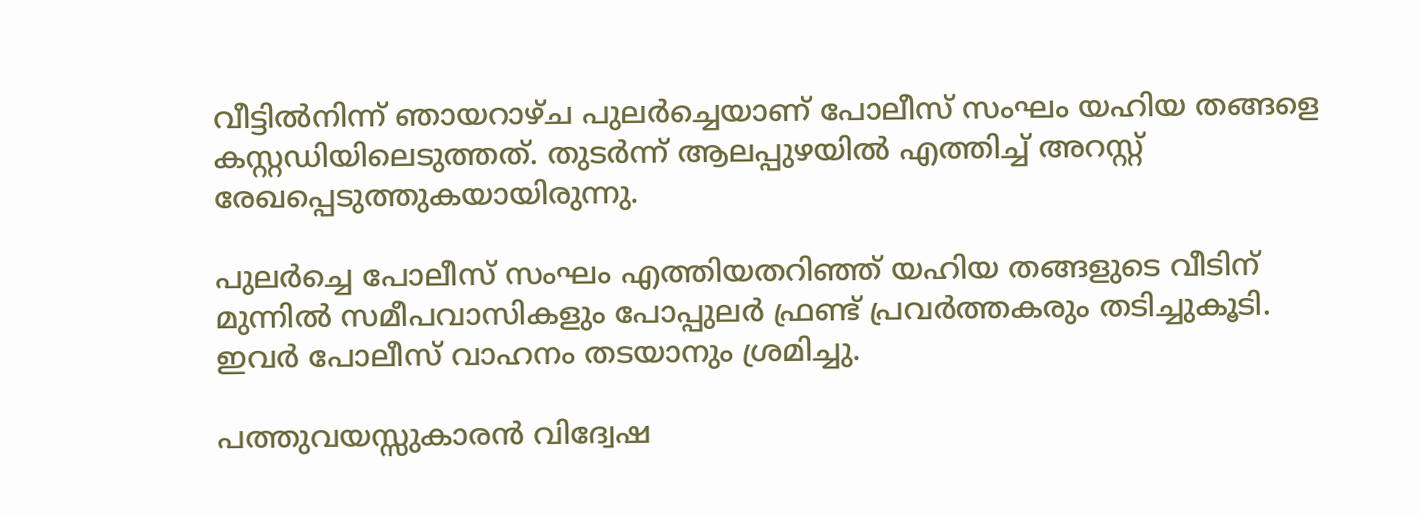വീട്ടില്‍നിന്ന് ഞായറാഴ്ച പുലര്‍ച്ചെയാണ് പോലീസ് സംഘം യഹിയ തങ്ങളെ കസ്റ്റഡിയിലെടുത്തത്. തുടര്‍ന്ന് ആലപ്പുഴയില്‍ എത്തിച്ച് അറസ്റ്റ് രേഖപ്പെടുത്തുകയായിരുന്നു.

പുലര്‍ച്ചെ പോലീസ് സംഘം എത്തിയതറിഞ്ഞ് യഹിയ തങ്ങളുടെ വീടിന് മുന്നില്‍ സമീപവാസികളും പോപ്പുലര്‍ ഫ്രണ്ട് പ്രവര്‍ത്തകരും തടിച്ചുകൂടി. ഇവര്‍ പോലീസ് വാഹനം തടയാനും ശ്രമിച്ചു.

പത്തുവയസ്സുകാരന്‍ വിദ്വേഷ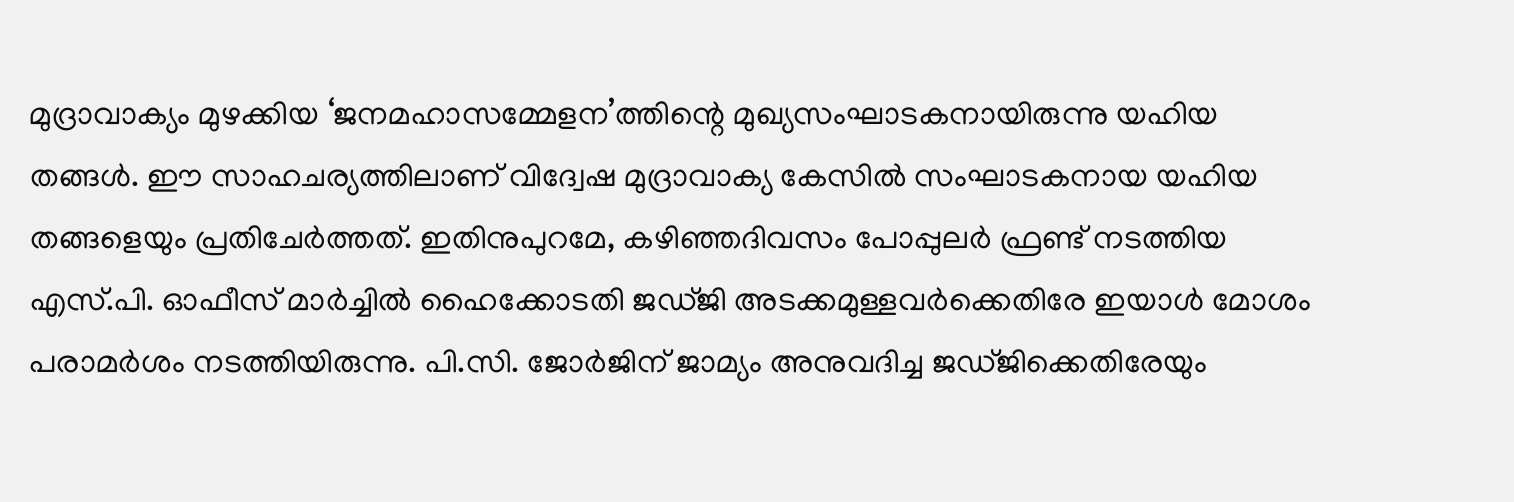മുദ്രാവാക്യം മുഴക്കിയ ‘ജനമഹാസമ്മേളന’ത്തിന്റെ മുഖ്യസംഘാടകനായിരുന്നു യഹിയ തങ്ങള്‍. ഈ സാഹചര്യത്തിലാണ് വിദ്വേഷ മുദ്രാവാക്യ കേസില്‍ സംഘാടകനായ യഹിയ തങ്ങളെയും പ്രതിചേര്‍ത്തത്. ഇതിനുപുറമേ, കഴിഞ്ഞദിവസം പോപ്പുലര്‍ ഫ്രണ്ട് നടത്തിയ എസ്.പി. ഓഫീസ് മാര്‍ച്ചില്‍ ഹൈക്കോടതി ജഡ്ജി അടക്കമുള്ളവര്‍ക്കെതിരേ ഇയാള്‍ മോശം പരാമര്‍ശം നടത്തിയിരുന്നു. പി.സി. ജോര്‍ജിന് ജാമ്യം അനുവദിച്ച ജഡ്ജിക്കെതിരേയും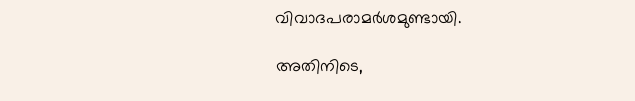വിവാദപരാമര്‍ശമുണ്ടായി.

അതിനിടെ,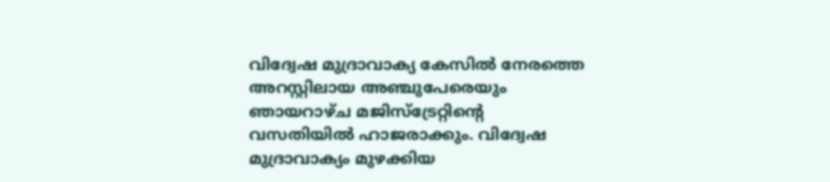വിദ്വേഷ മുദ്രാവാക്യ കേസില്‍ നേരത്തെ അറസ്റ്റിലായ അഞ്ചുപേരെയും ഞായറാഴ്ച മജിസ്‌ട്രേറ്റിന്റെ വസതിയില്‍ ഹാജരാക്കും. വിദ്വേഷ മുദ്രാവാക്യം മുഴക്കിയ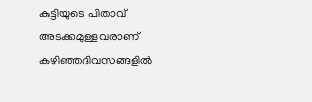കുട്ടിയുടെ പിതാവ് അടക്കമുള്ളവരാണ് കഴിഞ്ഞദിവസങ്ങളില്‍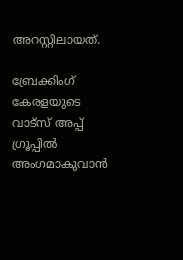അറസ്റ്റിലായത്.

ബ്രേക്കിംഗ് കേരളയുടെ വാട്സ് അപ്പ് ഗ്രൂപ്പിൽ അംഗമാകുവാൻ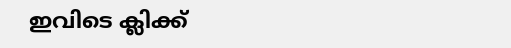ഇവിടെ ക്ലിക്ക്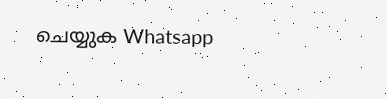ചെയ്യുക Whatsapp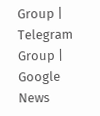Group | Telegram Group | Google News